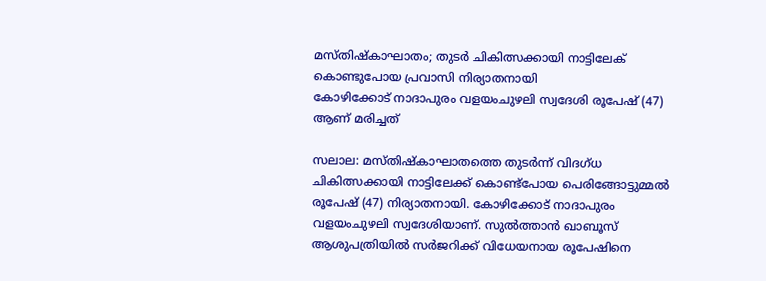മസ്തിഷ്കാഘാതം; തുടർ ചികിത്സക്കായി നാട്ടിലേക് കൊണ്ടുപോയ പ്രവാസി നിര്യാതനായി
കോഴിക്കോട് നാദാപുരം വളയംചുഴലി സ്വദേശി രൂപേഷ് (47) ആണ് മരിച്ചത്

സലാല: മസ്തിഷ്കാഘാതത്തെ തുടർന്ന് വിദഗ്ധ ചികിത്സക്കായി നാട്ടിലേക്ക് കൊണ്ട്പോയ പെരിങ്ങോട്ടുമ്മൽ രൂപേഷ് (47) നിര്യാതനായി. കോഴിക്കോട് നാദാപുരം വളയംചുഴലി സ്വദേശിയാണ്. സുൽത്താൻ ഖാബൂസ് ആശുപത്രിയിൽ സർജറിക്ക് വിധേയനായ രൂപേഷിനെ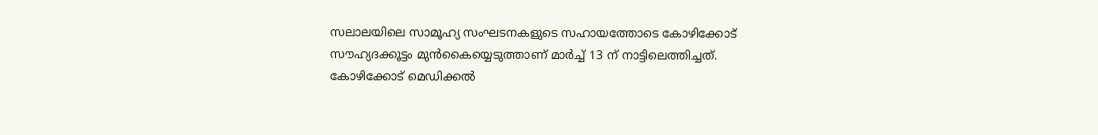സലാലയിലെ സാമൂഹ്യ സംഘടനകളുടെ സഹായത്തോടെ കോഴിക്കോട് സൗഹ്യദക്കൂട്ടം മുൻകൈയ്യെടുത്താണ് മാർച്ച് 13 ന് നാട്ടിലെത്തിച്ചത്.
കോഴിക്കോട് മെഡിക്കൽ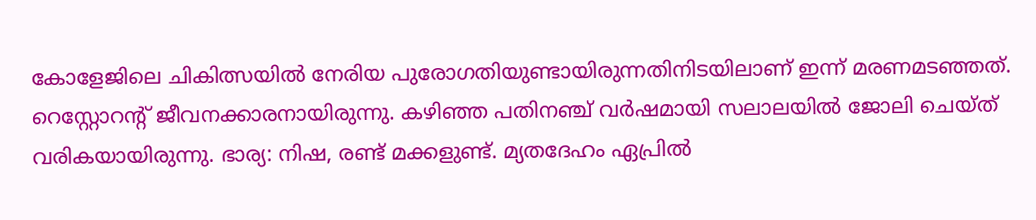കോളേജിലെ ചികിത്സയിൽ നേരിയ പുരോഗതിയുണ്ടായിരുന്നതിനിടയിലാണ് ഇന്ന് മരണമടഞ്ഞത്. റെസ്റ്റോറന്റ് ജീവനക്കാരനായിരുന്നു. കഴിഞ്ഞ പതിനഞ്ച് വർഷമായി സലാലയിൽ ജോലി ചെയ്ത് വരികയായിരുന്നു. ഭാര്യ: നിഷ, രണ്ട് മക്കളുണ്ട്. മ്യതദേഹം ഏപ്രിൽ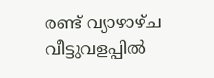രണ്ട് വ്യാഴാഴ്ച വീട്ടുവളപ്പിൽ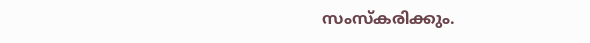സംസ്കരിക്കും.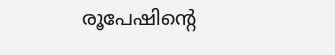രൂപേഷിന്റെ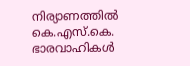നിര്യാണത്തിൽ കെ.എസ്.കെ. ഭാരവാഹികൾ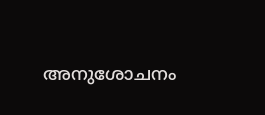അനുശോചനം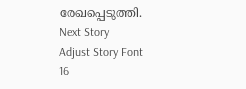രേഖപ്പെടുത്തി.
Next Story
Adjust Story Font
16